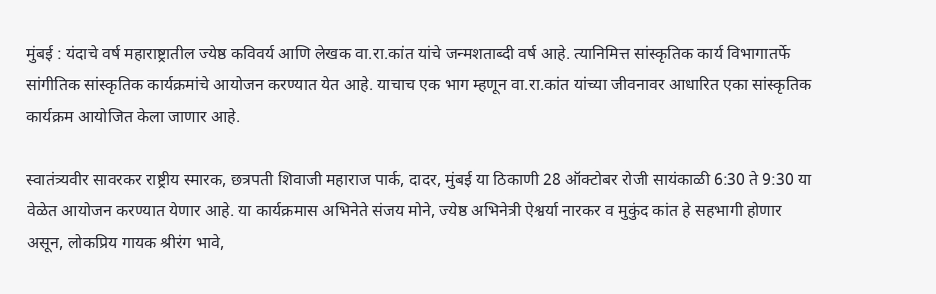मुंबई : यंदाचे वर्ष महाराष्ट्रातील ज्येष्ठ कविवर्य आणि लेखक वा.रा.कांत यांचे जन्मशताब्दी वर्ष आहे. त्यानिमित्त सांस्कृतिक कार्य विभागातर्फे सांगीतिक सांस्कृतिक कार्यक्रमांचे आयोजन करण्यात येत आहे. याचाच एक भाग म्हणून वा.रा.कांत यांच्या जीवनावर आधारित एका सांस्कृतिक कार्यक्रम आयोजित केला जाणार आहे.

स्वातंत्र्यवीर सावरकर राष्ट्रीय स्मारक, छत्रपती शिवाजी महाराज पार्क, दादर, मुंबई या ठिकाणी 28 ऑक्टोबर रोजी सायंकाळी 6:30 ते 9:30 या वेळेत आयोजन करण्यात येणार आहे. या कार्यक्रमास अभिनेते संजय मोने, ज्येष्ठ अभिनेत्री ऐश्वर्या नारकर व मुकुंद कांत हे सहभागी होणार असून, लोकप्रिय गायक श्रीरंग भावे,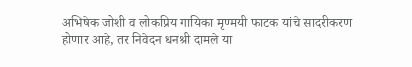अभिषेक जोशी व लोकप्रिय गायिका मृण्मयी फाटक यांचे सादरीकरण होणार आहे, तर निवेदन धनश्री दामले या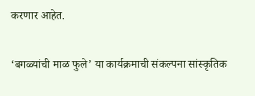करणार आहेत.

‘बगळ्यांची माळ फुले’ या कार्यक्रमाची संकल्पना सांस्कृतिक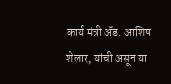कार्य मंत्री ॲड. आशिष शेलार, यांची असून या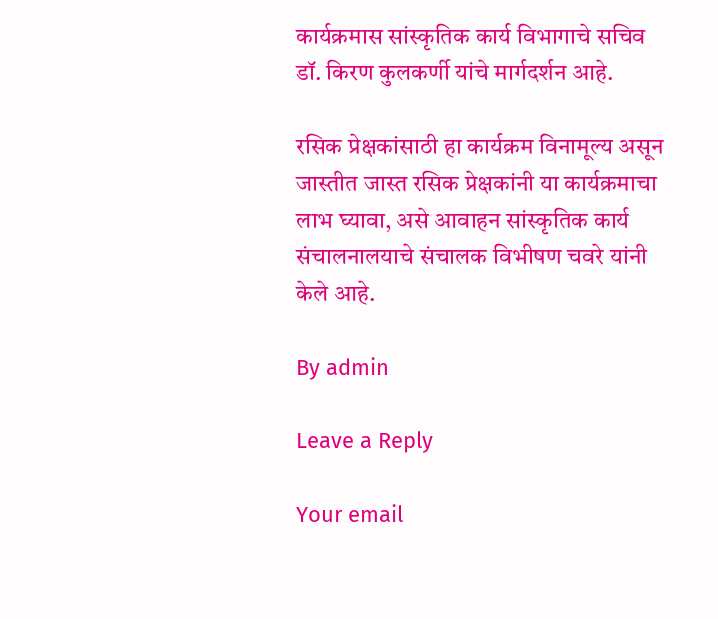कार्यक्रमास सांस्कृतिक कार्य विभागाचे सचिव डॉ. किरण कुलकर्णी यांचे मार्गदर्शन आहे.

रसिक प्रेक्षकांसाठी हा कार्यक्रम विनामूल्य असून जास्तीत जास्त रसिक प्रेक्षकांनी या कार्यक्रमाचा लाभ घ्यावा, असे आवाहन सांस्कृतिक कार्य संचालनालयाचे संचालक विभीषण चवरे यांनी केले आहे.

By admin

Leave a Reply

Your email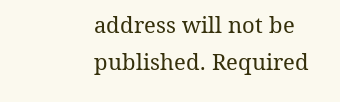address will not be published. Required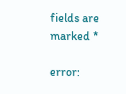fields are marked *

error: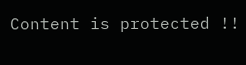Content is protected !!